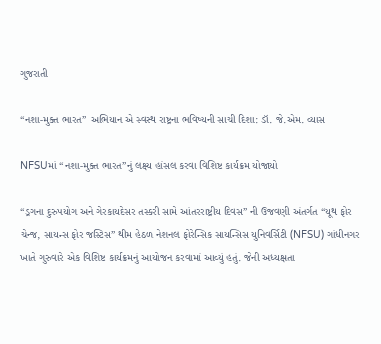ગુજરાતી

“નશા-મુક્ત ભારત” અભિયાન એ સ્વસ્થ રાષ્ટ્રના ભવિષ્યની સાચી દિશા: ડૉ. જે.એમ. વ્યાસ

NFSUમાં “નશા-મુક્ત ભારત”નું લક્ષ્ય હાંસલ કરવા વિશિષ્ટ કાર્યક્રમ યોજાયો

“ડ્રગના દુરુપયોગ અને ગેરકાયદેસર તસ્કરી સામે આંતરરાષ્ટ્રીય દિવસ” ની ઉજવણી અંતર્ગત “યૂથ ફોર ચેન્જ, સાયન્સ ફોર જસ્ટિસ” થીમ હેઠળ નેશનલ ફોરેન્સિક સાયન્સિસ યુનિવર્સિટી (NFSU) ગાંધીનગર ખાતે ગુરુવારે એક વિશિષ્ટ કાર્યક્રમનું આયોજન કરવામાં આવ્યું હતું. જેની અધ્યક્ષતા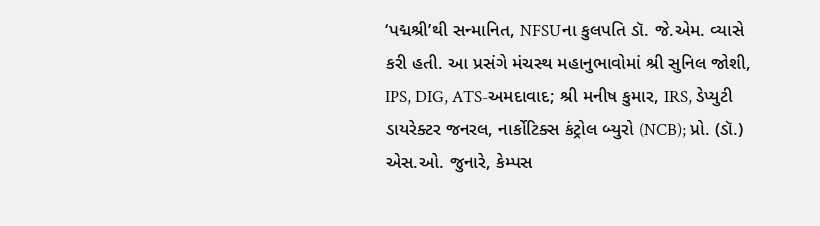‘પદ્મશ્રી’થી સન્માનિત, NFSUના કુલપતિ ડૉ. જે.એમ. વ્યાસે કરી હતી. આ પ્રસંગે મંચસ્થ મહાનુભાવોમાં શ્રી સુનિલ જોશી, IPS, DIG, ATS-અમદાવાદ; શ્રી મનીષ કુમાર, IRS, ડેપ્યુટી ડાયરેક્ટર જનરલ, નાર્કોટિક્સ કંટ્રોલ બ્યુરો (NCB); પ્રો. (ડૉ.) એસ.ઓ. જુનારે, કેમ્પસ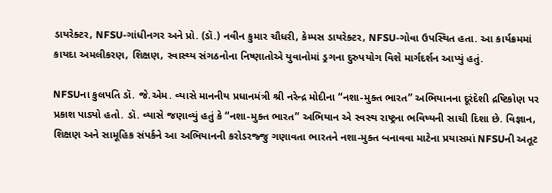ડાયરેક્ટર, NFSU-ગાંધીનગર અને પ્રો. (ડૉ.) નવીન કુમાર ચૌધરી, કેમ્પસ ડાયરેક્ટર, NFSU-ગોવા ઉપસ્થિત હતા. આ કાર્યક્રમમાં કાયદા અમલીકરણ, શિક્ષણ, સ્વાસ્થ્ય સંગઠનોના નિષ્ણાતોએ યુવાનોમાં ડ્રગના દુરુપયોગ વિશે માર્ગદર્શન આપ્યું હતું.

NFSUના કુલપતિ ડૉ. જે.એમ. વ્યાસે માનનીય પ્રધાનમંત્રી શ્રી નરેન્દ્ર મોદીના “નશા-મુક્ત ભારત” અભિયાનના દૂરંદેશી દ્રષ્ટિકોણ પર પ્રકાશ પાડ્યો હતો. ડૉ. વ્યાસે જણાવ્યું હતું કે “નશા-મુક્ત ભારત” અભિયાન એ સ્વસ્થ રાષ્ટ્રના ભવિષ્યની સાચી દિશા છે. વિજ્ઞાન, શિક્ષણ અને સામૂહિક સંપર્કને આ અભિયાનની કરોડરજ્જુ ગણાવતા ભારતને નશા-મુક્ત બનાવવા માટેના પ્રયાસમાં NFSUની અતૂટ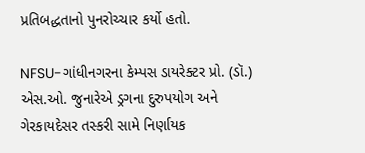પ્રતિબદ્ધતાનો પુનરોચ્ચાર કર્યો હતો.

NFSU-ગાંધીનગરના કેમ્પસ ડાયરેક્ટર પ્રો. (ડૉ.) એસ.ઓ. જુનારેએ ડ્રગના દુરુપયોગ અને ગેરકાયદેસર તસ્કરી સામે નિર્ણાયક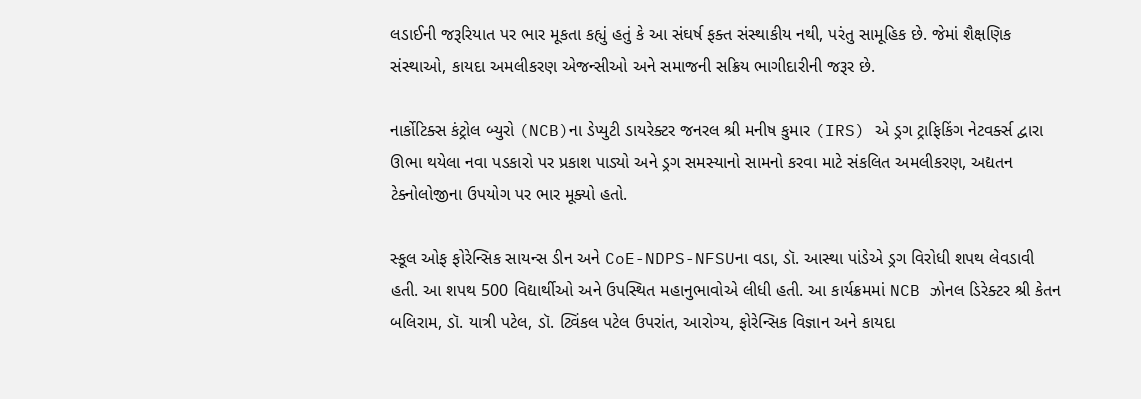લડાઈની જરૂરિયાત પર ભાર મૂકતા કહ્યું હતું કે આ સંઘર્ષ ફક્ત સંસ્થાકીય નથી, પરંતુ સામૂહિક છે. જેમાં શૈક્ષણિક સંસ્થાઓ, કાયદા અમલીકરણ એજન્સીઓ અને સમાજની સક્રિય ભાગીદારીની જરૂર છે.

નાર્કોટિક્સ કંટ્રોલ બ્યુરો (NCB)ના ડેપ્યુટી ડાયરેક્ટર જનરલ શ્રી મનીષ કુમાર (IRS) એ ડ્રગ ટ્રાફિકિંગ નેટવર્ક્સ દ્વારા ઊભા થયેલા નવા પડકારો પર પ્રકાશ પાડ્યો અને ડ્રગ સમસ્યાનો સામનો કરવા માટે સંકલિત અમલીકરણ, અદ્યતન ટેક્નોલોજીના ઉપયોગ પર ભાર મૂક્યો હતો.

સ્કૂલ ઓફ ફોરેન્સિક સાયન્સ ડીન અને CoE-NDPS-NFSUના વડા, ડૉ. આસ્થા પાંડેએ ડ્રગ વિરોધી શપથ લેવડાવી હતી. આ શપથ 500 વિદ્યાર્થીઓ અને ઉપસ્થિત મહાનુભાવોએ લીધી હતી. આ કાર્યક્રમમાં NCB ઝોનલ ડિરેક્ટર શ્રી કેતન બલિરામ, ડૉ. યાત્રી પટેલ, ડૉ. ટ્વિંકલ પટેલ ઉપરાંત, આરોગ્ય, ફોરેન્સિક વિજ્ઞાન અને કાયદા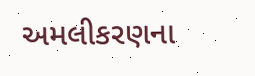અમલીકરણના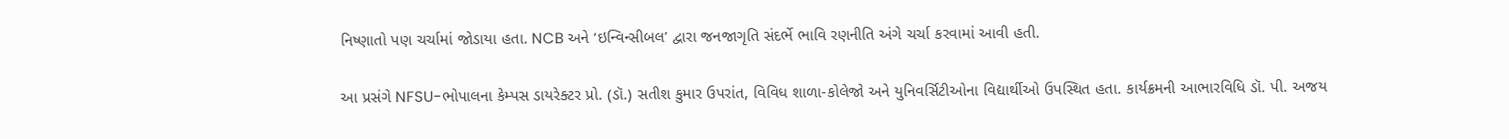નિષ્ણાતો પણ ચર્ચામાં જોડાયા હતા. NCB અને ‘ઇન્વિન્સીબલ’ દ્વારા જનજાગૃતિ સંદર્ભે ભાવિ રણનીતિ અંગે ચર્ચા કરવામાં આવી હતી.

આ પ્રસંગે NFSU-ભોપાલના કેમ્પસ ડાયરેક્ટર પ્રો. (ડૉ.) સતીશ કુમાર ઉપરાંત, વિવિધ શાળા-કોલેજો અને યુનિવર્સિટીઓના વિદ્યાર્થીઓ ઉપસ્થિત હતા. કાર્યક્રમની આભારવિધિ ડૉ. પી. અજય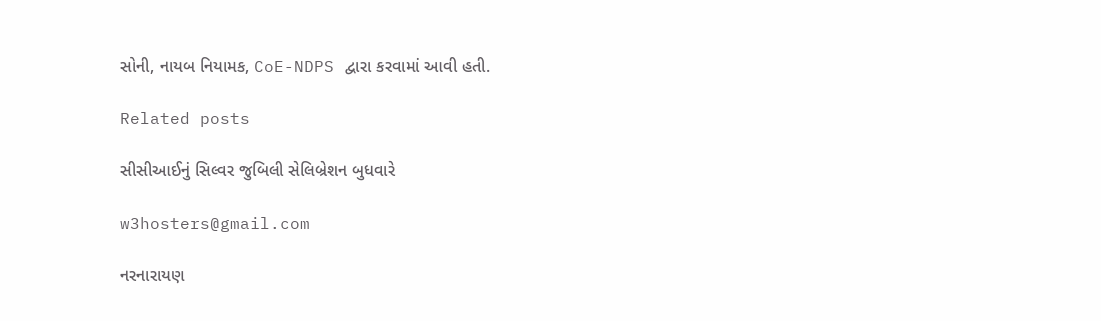સોની, નાયબ નિયામક, CoE-NDPS દ્વારા કરવામાં આવી હતી.

Related posts

સીસીઆઈનું સિલ્વર જુબિલી સેલિબ્રેશન બુધવારે

w3hosters@gmail.com

નરનારાયણ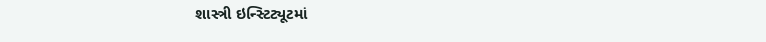શાસ્ત્રી ઇન્સ્ટિટ્યૂટમાં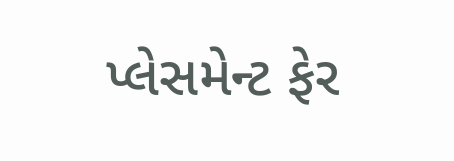પ્લેસમેન્ટ ફેર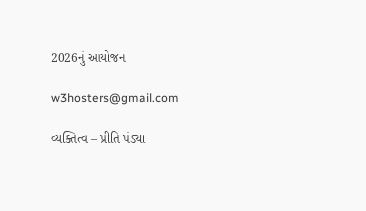2026નું આયોજન

w3hosters@gmail.com

વ્યક્તિત્વ – પ્રીતિ પંડ્યા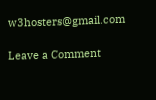w3hosters@gmail.com

Leave a Comment